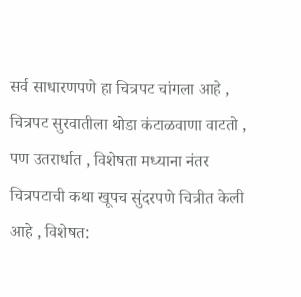सर्व साधारणपणे हा चित्रपट चांगला आहे , चित्रपट सुरवातीला थोडा कंटाळवाणा वाटतो , पण उतरार्धात , विशेषता मध्याना नंतर चित्रपटाची कथा खूपच सुंदरपणे चित्रीत केली आहे , विशेषत: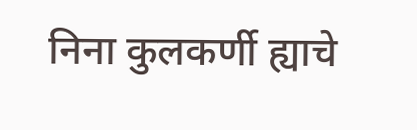निना कुलकर्णी ह्याचे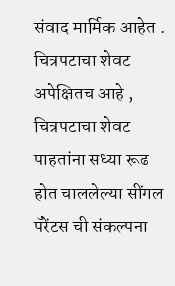संवाद मार्मिक आहेत . चित्रपटाचा शेवट अपेक्षितच आहे , चित्रपटाचा शेवट पाहतांना सध्या रूढ होत चाललेल्या सींगल पॅरेंटस ची संकल्पना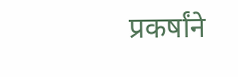प्रकर्षांने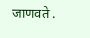जाणवते .